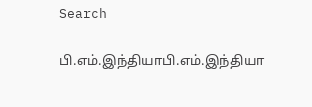Search

பி.எம்.இந்தியாபி.எம்.இந்தியா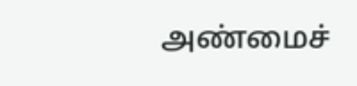அண்மைச்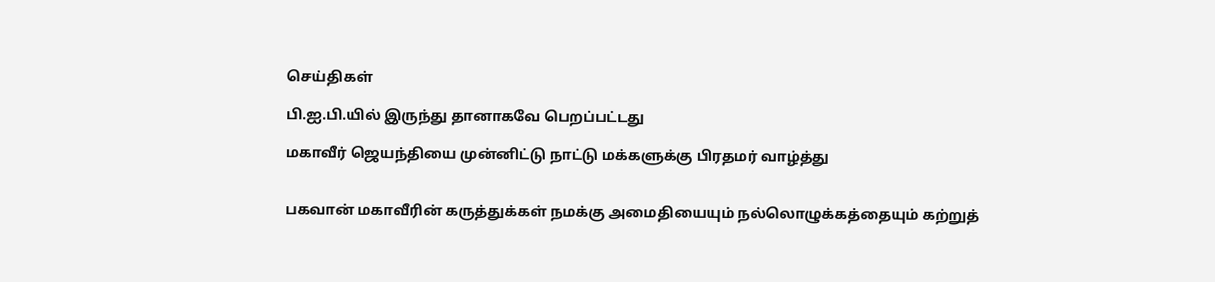செய்திகள்

பி.ஐ.பி.யில் இருந்து தானாகவே பெறப்பட்டது

மகாவீர் ஜெயந்தியை முன்னிட்டு நாட்டு மக்களுக்கு பிரதமர் வாழ்த்து


பகவான் மகாவீரின் கருத்துக்கள் நமக்கு அமைதியையும் நல்லொழுக்கத்தையும் கற்றுத்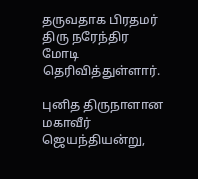தருவதாக பிரதமர் திரு நரேந்திர மோடி தெரிவித்துள்ளார்.

புனித திருநாளான மகாவீர் ஜெயந்தியன்று,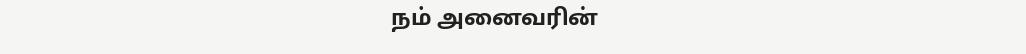நம் அனைவரின்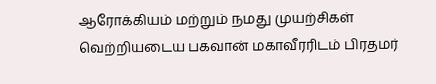ஆரோக்கியம் மற்றும் நமது முயற்சிகள் வெற்றியடைய பகவான் மகாவீரரிடம் பிரதமர்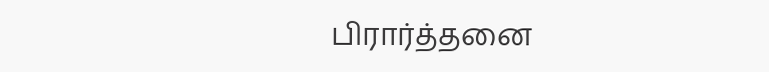பிரார்த்தனை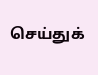செய்துக்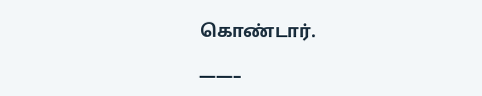கொண்டார்.

——–